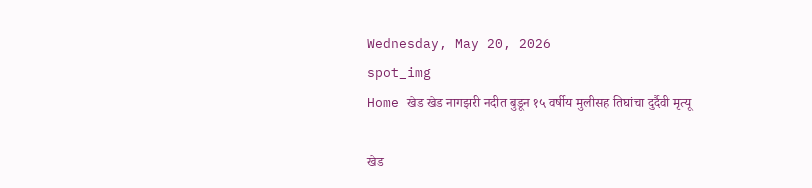Wednesday, May 20, 2026
spot_img
Home खेड खेड नागझरी नदीत बुडून १५ वर्षीय मुलीसह तिघांचा दुर्दैवी मृत्यू

खेड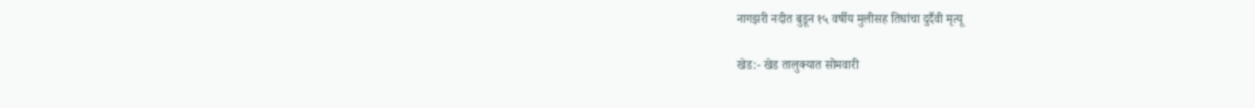नागझरी नदीत बुडून १५ वर्षीय मुलीसह तिघांचा दुर्दैवी मृत्यू

खेड:- खेड तालुक्यात सोमवारी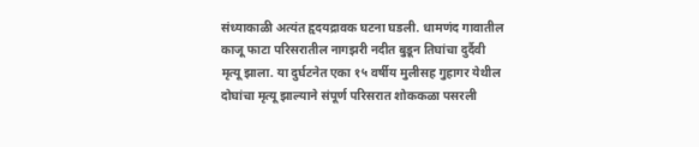संध्याकाळी अत्यंत हृदयद्रावक घटना घडली. धामणंद गावातील काजू फाटा परिसरातील नागझरी नदीत बुडून तिघांचा दुर्दैवी मृत्यू झाला. या दुर्घटनेत एका १५ वर्षीय मुलीसह गुहागर येथील दोघांचा मृत्यू झाल्याने संपूर्ण परिसरात शोककळा पसरली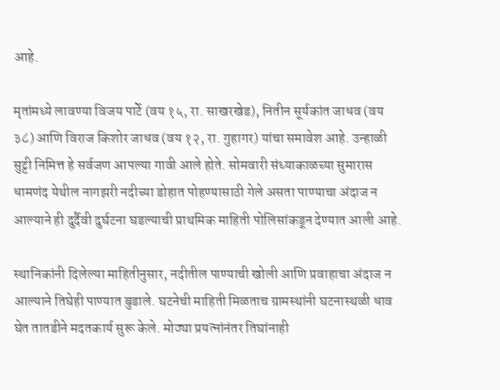आहे.

मृतांमध्ये लावण्या विजय पार्टे (वय १५, रा. साखरखेड), नितीन सूर्यकांत जाधव (वय ३८) आणि विराज किशोर जाधव (वय १२, रा. गुहागर) यांचा समावेश आहे. उन्हाळी सुट्टी निमित्त हे सर्वजण आपल्या गावी आले होते. सोमवारी संध्याकाळच्या सुमारास धामणंद येथील नागझरी नदीच्या डोहात पोहण्यासाठी गेले असता पाण्याचा अंदाज न आल्याने ही दुर्दैवी दुर्घटना घडल्याची प्राथमिक माहिती पोलिसांकडून देण्यात आली आहे.

स्थानिकांनी दिलेल्या माहितीनुसार, नदीतील पाण्याची खोली आणि प्रवाहाचा अंदाज न आल्याने तिघेही पाण्यात बुडाले. घटनेची माहिती मिळताच ग्रामस्थांनी घटनास्थळी धाव घेत तातडीने मदतकार्य सुरू केले. मोठ्या प्रयत्नांनंतर तिघांनाही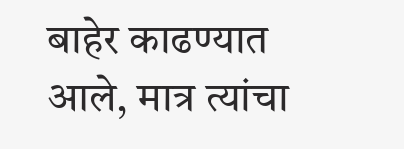बाहेर काढण्यात आले, मात्र त्यांचा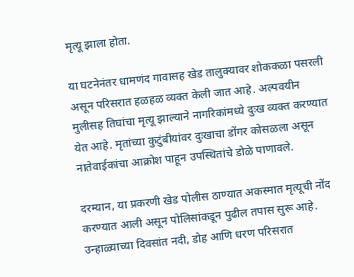मृत्यू झाला होता.

या घटनेनंतर धामणंद गावासह खेड तालुक्यावर शोककळा पसरली असून परिसरात हळहळ व्यक्त केली जात आहे. अल्पवयीन मुलीसह तिघांचा मृत्यू झाल्याने नागरिकांमध्ये दुःख व्यक्त करण्यात येत आहे. मृतांच्या कुटुंबीयांवर दुःखाचा डोंगर कोसळला असून नातेवाईकांचा आक्रोश पाहून उपस्थितांचे डोळे पाणावले.

दरम्यान, या प्रकरणी खेड पोलीस ठाण्यात अकस्मात मृत्यूची नोंद करण्यात आली असून पोलिसांकडून पुढील तपास सुरू आहे. उन्हाळ्याच्या दिवसांत नदी, डोह आणि धरण परिसरात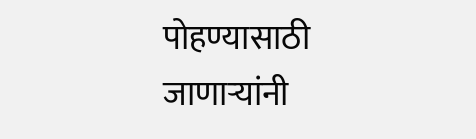पोहण्यासाठी जाणाऱ्यांनी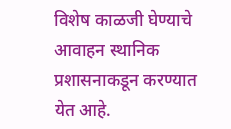विशेष काळजी घेण्याचे आवाहन स्थानिक प्रशासनाकडून करण्यात येत आहे.